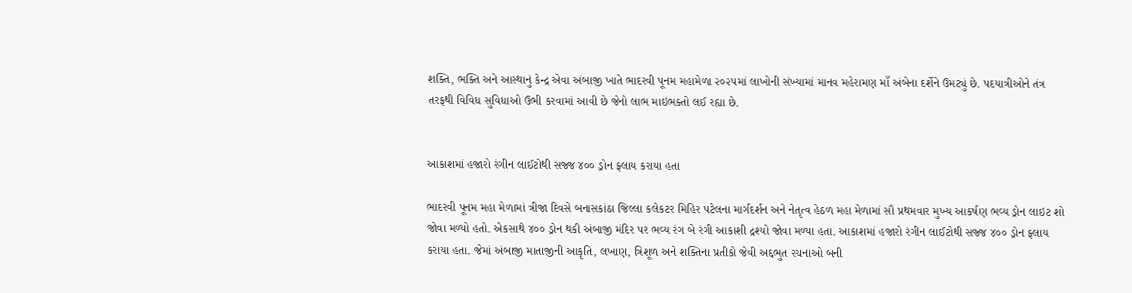શક્તિ, ભક્તિ અને આસ્થાનું કેન્દ્ર એવા અંબાજી ખાતે ભાદરવી પૂનમ મહામેળા ૨૦૨૫માં લાખોની સંખ્યામાં માનવ મહેરામણ માઁ અંબેના દર્શેને ઉમટ્યું છે. પદયાત્રીઓને તંત્ર તરફથી વિવિધ સુવિધાઓ ઉભી કરવામાં આવી છે જેનો લાભ માઇભક્તો લઈ રહ્યા છે.


આકાશમાં હજારો રંગીન લાઈટોથી સજ્જ ૪૦૦ ડ્રોન ફ્લાય કરાયા હતા

ભાદરવી પૂનમ મહા મેળામાં ત્રીજા દિવસે બનાસકાંઠા જિલ્લા કલેકટર મિહિર પટેલના માર્ગદર્શન અને નેતૃત્વ હેઠળ મહા મેળામાં સૌ પ્રથમવાર મુખ્ય આકર્ષણ ભવ્ય ડ્રોન લાઇટ શો જોવા મળ્યો હતો. એકસાથે ૪૦૦ ડ્રોન થકી અંબાજી મંદિર પર ભવ્ય રંગ બે રંગી આકાશી દ્રશ્યો જોવા મળ્યા હતા. આકાશમાં હજારો રંગીન લાઈટોથી સજ્જ ૪૦૦ ડ્રોન ફ્લાય કરાયા હતા. જેમાં અંબાજી માતાજીની આકૃતિ, લખાણ, ત્રિશૂળ અને શક્તિના પ્રતીકો જેવી અદ્દભુત રચનાઓ બની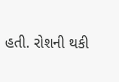હતી. રોશની થકી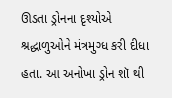ઊડતા ડ્રોનના દૃશ્યોએ શ્રદ્ધાળુઓને મંત્રમુગ્ધ કરી દીધા હતા. આ અનોખા ડ્રોન શૉ થી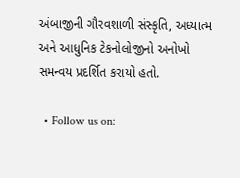અંબાજીની ગૌરવશાળી સંસ્કૃતિ, અધ્યાત્મ અને આધુનિક ટેકનોલોજીનો અનોખો સમન્વય પ્રદર્શિત કરાયો હતો.

  • Follow us on: